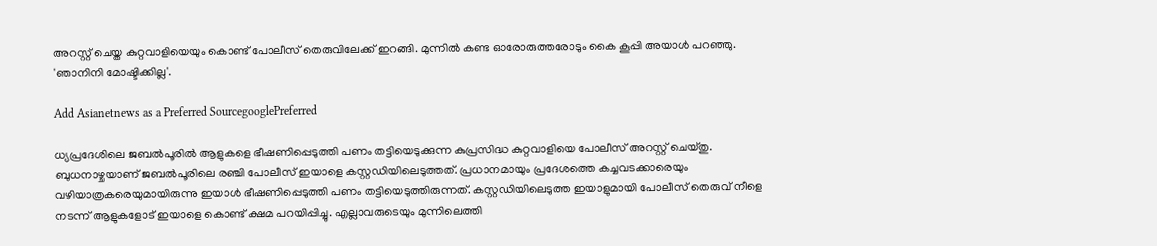അറസ്റ്റ് ചെയ്ത കുറ്റവാളിയെയും കൊണ്ട് പോലീസ് തെരുവിലേക്ക് ഇറങ്ങി. മുന്നില്‍ കണ്ട ഓരോരുത്തരോടും കൈ കൂപ്പി അയാൾ പറഞ്ഞു. 'ഞാനിനി മോഷ്ടിക്കില്ല'.

Add Asianetnews as a Preferred SourcegooglePreferred

ധ്യപ്രദേശിലെ ജബൽപൂരിൽ ആളുകളെ ഭീഷണിപ്പെടുത്തി പണം തട്ടിയെടുക്കുന്ന കുപ്രസിദ്ധ കുറ്റവാളിയെ പോലീസ് അറസ്റ്റ് ചെയ്തു. ബുധനാഴ്ചയാണ് ജബൽപൂരിലെ രഞ്ചി പോലീസ് ഇയാളെ കസ്റ്റഡിയിലെടുത്തത്. പ്രധാനമായും പ്രദേശത്തെ കച്ചവടക്കാരെയും വഴിയാത്രകരെയുമായിരുന്നു ഇയാൾ ഭീഷണിപ്പെടുത്തി പണം തട്ടിയെടുത്തിരുന്നത്. കസ്റ്റഡിയിലെടുത്ത ഇയാളുമായി പോലീസ് തെരുവ് നീളെ നടന്ന് ആളുകളോട് ഇയാളെ കൊണ്ട് ക്ഷമ പറയിപ്പിച്ചു. എല്ലാവരുടെയും മുന്നിലെത്തി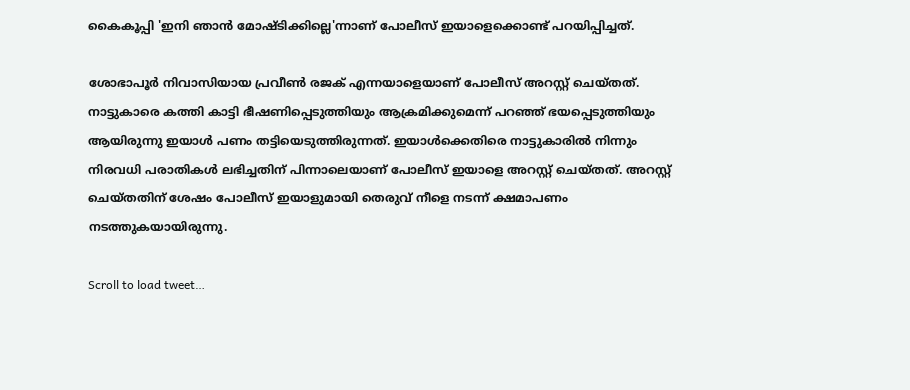കൈകൂപ്പി 'ഇനി ഞാൻ മോഷ്ടിക്കില്ലെ'ന്നാണ് പോലീസ് ഇയാളെക്കൊണ്ട് പറയിപ്പിച്ചത്.

ശോഭാപൂർ നിവാസിയായ പ്രവീൺ രജക് എന്നയാളെയാണ് പോലീസ് അറസ്റ്റ് ചെയ്തത്. നാട്ടുകാരെ കത്തി കാട്ടി ഭീഷണിപ്പെടുത്തിയും ആക്രമിക്കുമെന്ന് പറഞ്ഞ് ഭയപ്പെടുത്തിയും ആയിരുന്നു ഇയാൾ പണം തട്ടിയെടുത്തിരുന്നത്. ഇയാൾക്കെതിരെ നാട്ടുകാരിൽ നിന്നും നിരവധി പരാതികൾ ലഭിച്ചതിന് പിന്നാലെയാണ് പോലീസ് ഇയാളെ അറസ്റ്റ് ചെയ്തത്. അറസ്റ്റ് ചെയ്തതിന് ശേഷം പോലീസ് ഇയാളുമായി തെരുവ് നീളെ നടന്ന് ക്ഷമാപണം നടത്തുകയായിരുന്നു.

Scroll to load tweet…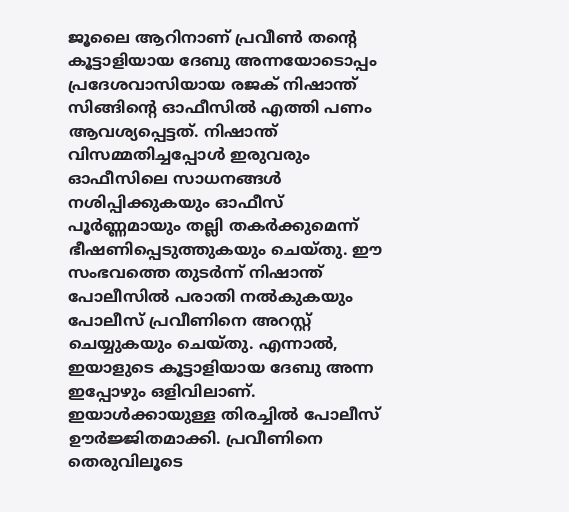ജൂലൈ ആറിനാണ് പ്രവീൺ തന്‍റെ കൂട്ടാളിയായ ദേബു അന്നയോടൊപ്പം പ്രദേശവാസിയായ രജക് നിഷാന്ത് സിങ്ങിന്‍റെ ഓഫീസിൽ എത്തി പണം ആവശ്യപ്പെട്ടത്. നിഷാന്ത് വിസമ്മതിച്ചപ്പോൾ ഇരുവരും ഓഫീസിലെ സാധനങ്ങൾ നശിപ്പിക്കുകയും ഓഫീസ് പൂർണ്ണമായും തല്ലി തകർക്കുമെന്ന് ഭീഷണിപ്പെടുത്തുകയും ചെയ്തു. ഈ സംഭവത്തെ തുടർന്ന് നിഷാന്ത് പോലീസിൽ പരാതി നൽകുകയും പോലീസ് പ്രവീണിനെ അറസ്റ്റ് ചെയ്യുകയും ചെയ്തു. എന്നാൽ, ഇയാളുടെ കൂട്ടാളിയായ ദേബു അന്ന ഇപ്പോഴും ഒളിവിലാണ്. ഇയാൾക്കായുള്ള തിരച്ചിൽ പോലീസ് ഊർജ്ജിതമാക്കി. പ്രവീണിനെ തെരുവിലൂടെ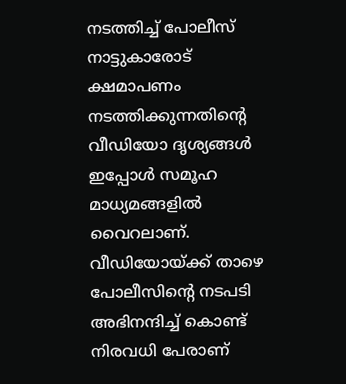നടത്തിച്ച് പോലീസ് നാട്ടുകാരോട് ക്ഷമാപണം നടത്തിക്കുന്നതിന്‍റെ വീഡിയോ ദൃശ്യങ്ങൾ ഇപ്പോൾ സമൂഹ മാധ്യമങ്ങളിൽ വൈറലാണ്. വീഡിയോയ്ക്ക് താഴെ പോലീസിന്‍റെ നടപടി അഭിനന്ദിച്ച് കൊണ്ട് നിരവധി പേരാണ്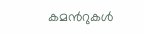കമന്‍റുകൾ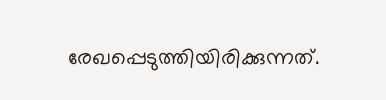രേഖപ്പെടുത്തിയിരിക്കുന്നത്.